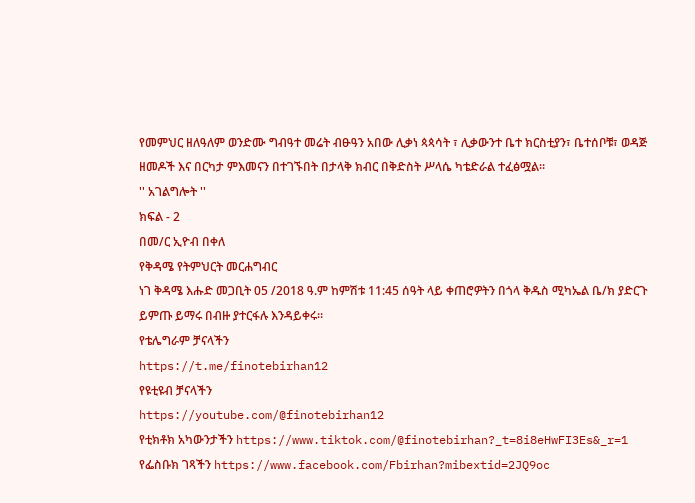የመምህር ዘለዓለም ወንድሙ ግብዓተ መሬት ብፁዓን አበው ሊቃነ ጳጳሳት ፣ ሊቃውንተ ቤተ ክርስቲያን፣ ቤተሰቦቹ፣ ወዳጅ ዘመዶች እና በርካታ ምእመናን በተገኙበት በታላቅ ክብር በቅድስት ሥላሴ ካቴድራል ተፈፅሟል።
'' አገልግሎት ''
ክፍል - 2
በመ/ር ኢዮብ በቀለ
የቅዳሜ የትምህርት መርሐግብር
ነገ ቅዳሜ እሑድ መጋቢት 05 /2018 ዓ.ም ከምሽቱ 11:45 ሰዓት ላይ ቀጠሮዎትን በጎላ ቅዱስ ሚካኤል ቤ/ክ ያድርጉ ይምጡ ይማሩ በብዙ ያተርፋሉ እንዳይቀሩ።
የቴሌግራም ቻናላችን
https://t.me/finotebirhan12
የዩቲዩብ ቻናላችን
https://youtube.com/@finotebirhan12
የቲክቶክ አካውንታችን https://www.tiktok.com/@finotebirhan?_t=8i8eHwFI3Es&_r=1
የፌስቡክ ገጻችን https://www.facebook.com/Fbirhan?mibextid=2JQ9oc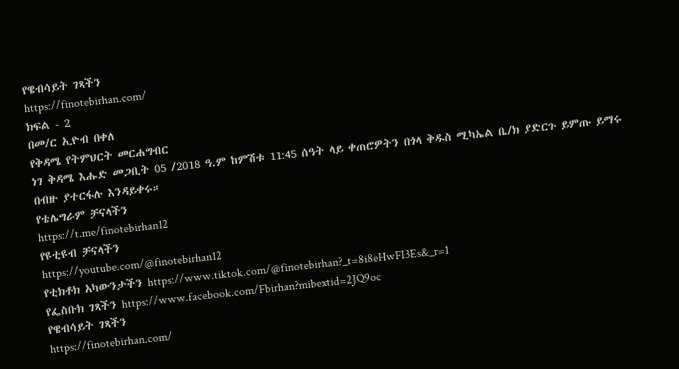የዌብሳይት ገጻችን
https://finotebirhan.com/
ክፍል - 2
በመ/ር ኢዮብ በቀለ
የቅዳሜ የትምህርት መርሐግብር
ነገ ቅዳሜ እሑድ መጋቢት 05 /2018 ዓ.ም ከምሽቱ 11:45 ሰዓት ላይ ቀጠሮዎትን በጎላ ቅዱስ ሚካኤል ቤ/ክ ያድርጉ ይምጡ ይማሩ በብዙ ያተርፋሉ እንዳይቀሩ።
የቴሌግራም ቻናላችን
https://t.me/finotebirhan12
የዩቲዩብ ቻናላችን
https://youtube.com/@finotebirhan12
የቲክቶክ አካውንታችን https://www.tiktok.com/@finotebirhan?_t=8i8eHwFI3Es&_r=1
የፌስቡክ ገጻችን https://www.facebook.com/Fbirhan?mibextid=2JQ9oc
የዌብሳይት ገጻችን
https://finotebirhan.com/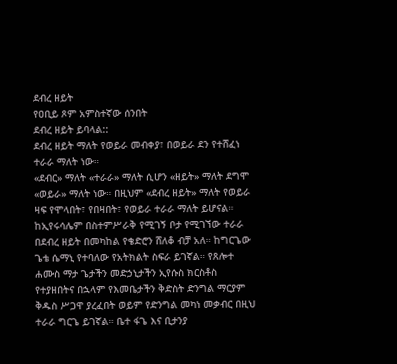ደብረ ዘይት
የዐቢይ ጾም አምስተኛው ሰንበት
ደብረ ዘይት ይባላል::
ደብረ ዘይት ማለት የወይራ መብቀያ፣ በወይራ ደን የተሸፈነ ተራራ ማለት ነው።
«ደብር» ማለት «ተራራ» ማለት ሲሆን «ዘይት» ማለት ደግሞ «ወይራ» ማለት ነው። በዚህም «ደብረ ዘይት» ማለት የወይራ ዛፍ የሞላበት፣ የበዛበት፣ የወይራ ተራራ ማለት ይሆናል።
ከኢየሩሳሌም በስተምሥራቅ የሚገኝ ቦታ የሚገኘው ተራራ በደብረ ዘይት በመካከል የቄድሮን ሸለቆ ብቻ አለ። ከግርጌው ጌቴ ሴማኒ የተባለው የአትክልት ስፍራ ይገኛል። የጸሎተ ሐሙስ ማታ ጌታችን መድኃኒታችን ኢየሱስ ክርስቶስ የተያዘበትና በኋላም የእመቤታችን ቅድስት ድንግል ማርያም ቅዱስ ሥጋዋ ያረፈበት ወይም የድንግል መካነ መቃብር በዚህ ተራራ ግርጌ ይገኛል። ቤተ ፋጌ እና ቢታንያ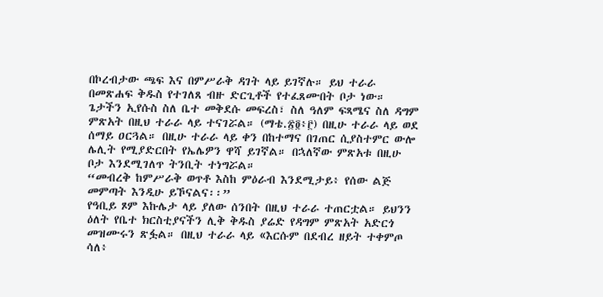በኮረብታው ጫፍ እና በምሥራቅ ዳገት ላይ ይገኛሉ። ይህ ተራራ በመጽሐፍ ቅዱስ የተገለጸ ብዙ ድርጊቶች የተፈጸሙበት ቦታ ነው። ጌታችን ኢየሱስ ስለ ቤተ መቅደሱ መፍረስ፣ ስለ ዓለም ፍጻሜና ስለ ዳግም ምጽአት በዚህ ተራራ ላይ ተናገሯል። (ማቴ.፳፬፥፫) በዚሁ ተራራ ላይ ወደ ሰማይ ዐርጓል። በዚሁ ተራራ ላይ ቀን በከተማና በገጠር ሲያስተምር ውሎ ሌሊት የሚያድርበት የኤሌዎን ዋሻ ይገኛል። በኋለኛው ምጽአቱ በዚሁ ቦታ እንደሚገለጥ ትንቢት ተነግሯል።
“መብረቅ ከምሥራቅ ወጥቶ እስከ ምዕራብ እንደሚታይ፥ የሰው ልጅ መምጣት እንዲሁ ይኾናልና፡፡”
የዓቢይ ጾም እኩሌታ ላይ ያለው ሰንበት በዚህ ተራራ ተጠርቷል። ይህንን ዕለት የቤተ ክርስቲያናችን ሊቅ ቅዱስ ያሬድ የዳግም ምጽአት አድርጎ መዝሙሩን ጽፏል። በዚህ ተራራ ላይ «እርሱም በደብረ ዘይት ተቀምጦ ሳለ፥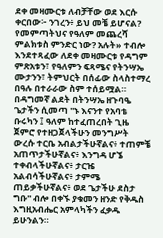ደቀ መዛሙርቱ ለብቻቸው ወደ እርሱ ቀርበው፦ ንገረን፥ ይህ መቼ ይሆናል? የመምጣትህና የዓለም መጨረሻ ምልክቱስ ምንድር ነው? አሉት» ተብሎ እንደተጻፈው ለደቀ መዛሙርቱ የዳግም ምጽአቱን፣ የዓለምን ፍጻሜና የትንሣኤ ሙታንን፣ ትምህርት በሰፊው ስላስተማረ በዓሉ በተራራው ስም ተሰይሟል።
በዳግመኛ ልደት በትንሣኤ ዘጉባዔ ጌታችን ሲመጣ ''ኑ እናንተ የአባቴ ቡሩካን ፤ ዓለም ከተፈጠረበት ጊዜ ጀምሮ የተዘጋጀላችሁን መንግሥት ውረሱ ተርቤ አብልታችሁኛልና፥ ተጠምቼ አጠጥታችሁኛልና፥ እንግዳ ሆኜ ተቀብላችሁኛልና፥ ታርዤ አልብሳችሁኛልና፥ ታምሜ ጠይቃችሁኛልና፥ ወደ ጌታችሁ ደስታ ግቡ'' ብሎ በቀኙ ያቁመን ዘንድ የቅዱስ እግዚአብሔር አምላካችን ፈቃዱ ይሁንልን።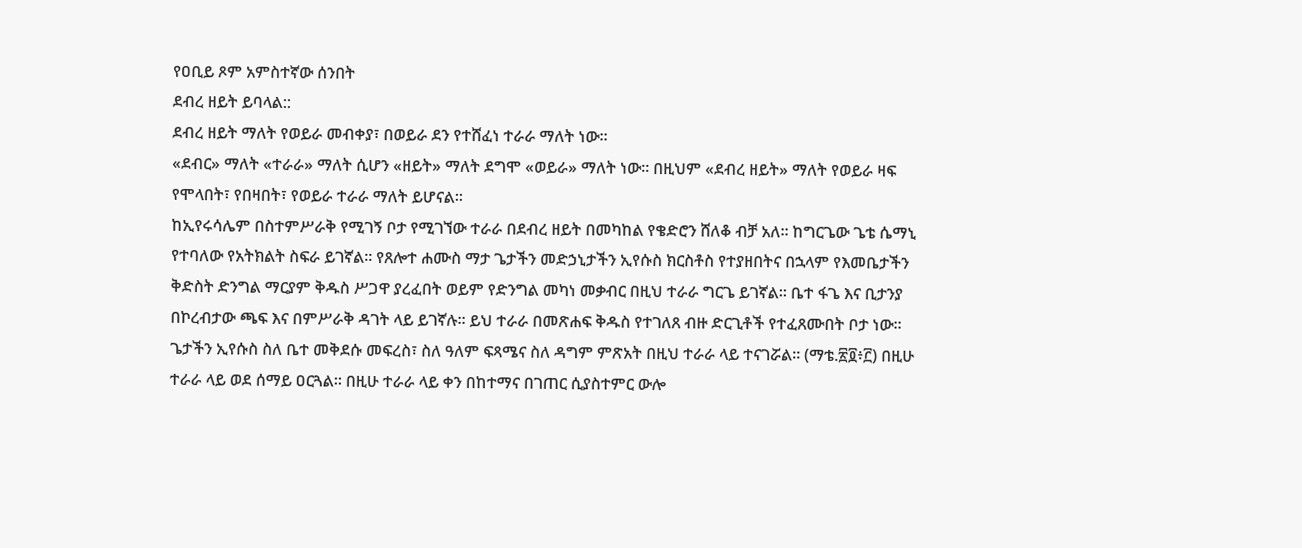የዐቢይ ጾም አምስተኛው ሰንበት
ደብረ ዘይት ይባላል::
ደብረ ዘይት ማለት የወይራ መብቀያ፣ በወይራ ደን የተሸፈነ ተራራ ማለት ነው።
«ደብር» ማለት «ተራራ» ማለት ሲሆን «ዘይት» ማለት ደግሞ «ወይራ» ማለት ነው። በዚህም «ደብረ ዘይት» ማለት የወይራ ዛፍ የሞላበት፣ የበዛበት፣ የወይራ ተራራ ማለት ይሆናል።
ከኢየሩሳሌም በስተምሥራቅ የሚገኝ ቦታ የሚገኘው ተራራ በደብረ ዘይት በመካከል የቄድሮን ሸለቆ ብቻ አለ። ከግርጌው ጌቴ ሴማኒ የተባለው የአትክልት ስፍራ ይገኛል። የጸሎተ ሐሙስ ማታ ጌታችን መድኃኒታችን ኢየሱስ ክርስቶስ የተያዘበትና በኋላም የእመቤታችን ቅድስት ድንግል ማርያም ቅዱስ ሥጋዋ ያረፈበት ወይም የድንግል መካነ መቃብር በዚህ ተራራ ግርጌ ይገኛል። ቤተ ፋጌ እና ቢታንያ በኮረብታው ጫፍ እና በምሥራቅ ዳገት ላይ ይገኛሉ። ይህ ተራራ በመጽሐፍ ቅዱስ የተገለጸ ብዙ ድርጊቶች የተፈጸሙበት ቦታ ነው። ጌታችን ኢየሱስ ስለ ቤተ መቅደሱ መፍረስ፣ ስለ ዓለም ፍጻሜና ስለ ዳግም ምጽአት በዚህ ተራራ ላይ ተናገሯል። (ማቴ.፳፬፥፫) በዚሁ ተራራ ላይ ወደ ሰማይ ዐርጓል። በዚሁ ተራራ ላይ ቀን በከተማና በገጠር ሲያስተምር ውሎ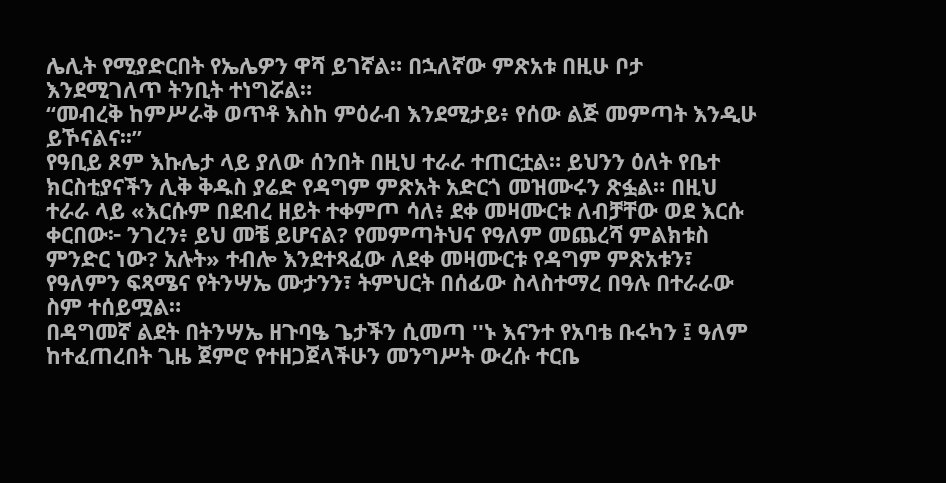ሌሊት የሚያድርበት የኤሌዎን ዋሻ ይገኛል። በኋለኛው ምጽአቱ በዚሁ ቦታ እንደሚገለጥ ትንቢት ተነግሯል።
“መብረቅ ከምሥራቅ ወጥቶ እስከ ምዕራብ እንደሚታይ፥ የሰው ልጅ መምጣት እንዲሁ ይኾናልና፡፡”
የዓቢይ ጾም እኩሌታ ላይ ያለው ሰንበት በዚህ ተራራ ተጠርቷል። ይህንን ዕለት የቤተ ክርስቲያናችን ሊቅ ቅዱስ ያሬድ የዳግም ምጽአት አድርጎ መዝሙሩን ጽፏል። በዚህ ተራራ ላይ «እርሱም በደብረ ዘይት ተቀምጦ ሳለ፥ ደቀ መዛሙርቱ ለብቻቸው ወደ እርሱ ቀርበው፦ ንገረን፥ ይህ መቼ ይሆናል? የመምጣትህና የዓለም መጨረሻ ምልክቱስ ምንድር ነው? አሉት» ተብሎ እንደተጻፈው ለደቀ መዛሙርቱ የዳግም ምጽአቱን፣ የዓለምን ፍጻሜና የትንሣኤ ሙታንን፣ ትምህርት በሰፊው ስላስተማረ በዓሉ በተራራው ስም ተሰይሟል።
በዳግመኛ ልደት በትንሣኤ ዘጉባዔ ጌታችን ሲመጣ ''ኑ እናንተ የአባቴ ቡሩካን ፤ ዓለም ከተፈጠረበት ጊዜ ጀምሮ የተዘጋጀላችሁን መንግሥት ውረሱ ተርቤ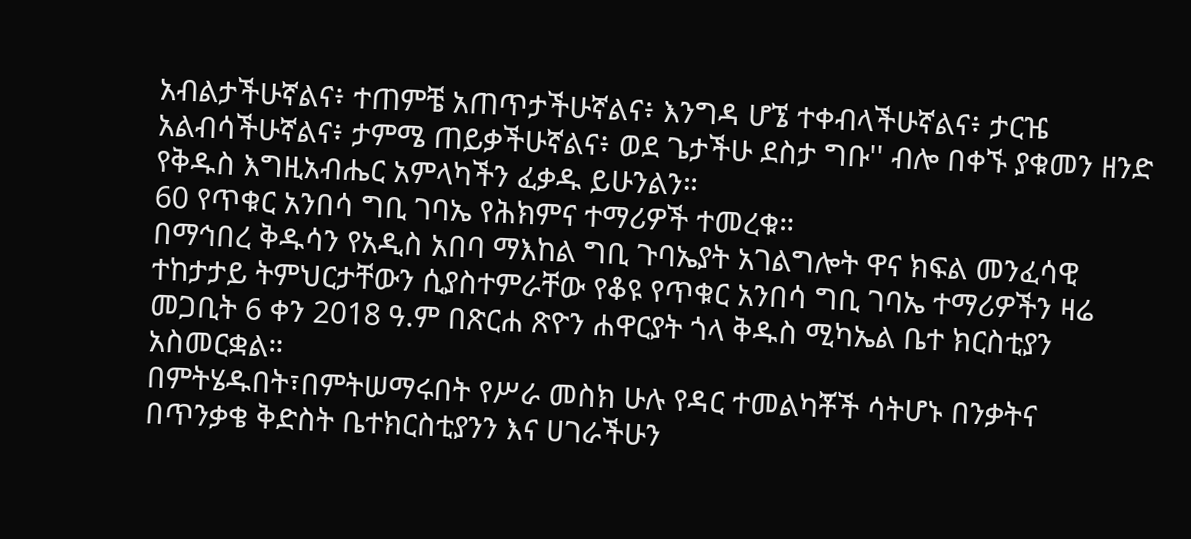አብልታችሁኛልና፥ ተጠምቼ አጠጥታችሁኛልና፥ እንግዳ ሆኜ ተቀብላችሁኛልና፥ ታርዤ አልብሳችሁኛልና፥ ታምሜ ጠይቃችሁኛልና፥ ወደ ጌታችሁ ደስታ ግቡ'' ብሎ በቀኙ ያቁመን ዘንድ የቅዱስ እግዚአብሔር አምላካችን ፈቃዱ ይሁንልን።
60 የጥቁር አንበሳ ግቢ ገባኤ የሕክምና ተማሪዎች ተመረቁ።
በማኅበረ ቅዱሳን የአዲስ አበባ ማእከል ግቢ ጉባኤያት አገልግሎት ዋና ክፍል መንፈሳዊ ተከታታይ ትምህርታቸውን ሲያስተምራቸው የቆዩ የጥቁር አንበሳ ግቢ ገባኤ ተማሪዎችን ዛሬ መጋቢት 6 ቀን 2018 ዓ.ም በጽርሐ ጽዮን ሐዋርያት ጎላ ቅዱስ ሚካኤል ቤተ ክርስቲያን አስመርቋል።
በምትሄዱበት፣በምትሠማሩበት የሥራ መስክ ሁሉ የዳር ተመልካቾች ሳትሆኑ በንቃትና በጥንቃቄ ቅድስት ቤተክርስቲያንን እና ሀገራችሁን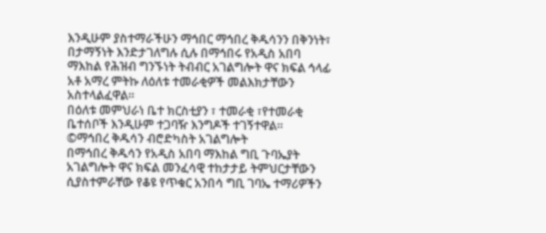እንዲሁም ያስተማራችሁን ማኅበር ማኅበረ ቅዱሳንን በቅንነት፣ በታማኝነት እንድታገለግሉ ሲሉ በማኅበሩ የአዲስ አበባ ማእከል የሕዝብ ግንኙነት ትብብር አገልግሎት ዋና ክፍል ኅላፊ አቶ አማረ ምትኩ ለዕለቱ ተመራቂዎች መልእክታቸውን አስተላልፈዋል።
በዕለቱ መምህራነ ቤተ ክርስቲያን ፣ ተመራቂ ፣የተመራቂ ቤተሰቦች እንዲሁም ተጋባዥ እንግዶች ተገኝተዋል።
©ማኅበረ ቅዱሳን ብሮድካስት አገልግሎት
በማኅበረ ቅዱሳን የአዲስ አበባ ማእከል ግቢ ጉባኤያት አገልግሎት ዋና ክፍል መንፈሳዊ ተከታታይ ትምህርታቸውን ሲያስተምራቸው የቆዩ የጥቁር አንበሳ ግቢ ገባኤ ተማሪዎችን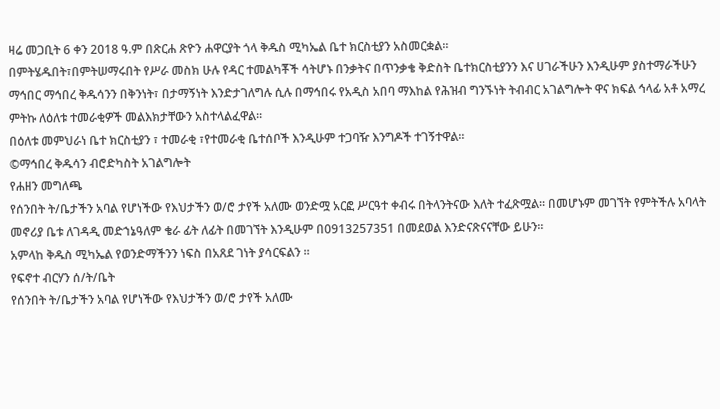ዛሬ መጋቢት 6 ቀን 2018 ዓ.ም በጽርሐ ጽዮን ሐዋርያት ጎላ ቅዱስ ሚካኤል ቤተ ክርስቲያን አስመርቋል።
በምትሄዱበት፣በምትሠማሩበት የሥራ መስክ ሁሉ የዳር ተመልካቾች ሳትሆኑ በንቃትና በጥንቃቄ ቅድስት ቤተክርስቲያንን እና ሀገራችሁን እንዲሁም ያስተማራችሁን ማኅበር ማኅበረ ቅዱሳንን በቅንነት፣ በታማኝነት እንድታገለግሉ ሲሉ በማኅበሩ የአዲስ አበባ ማእከል የሕዝብ ግንኙነት ትብብር አገልግሎት ዋና ክፍል ኅላፊ አቶ አማረ ምትኩ ለዕለቱ ተመራቂዎች መልእክታቸውን አስተላልፈዋል።
በዕለቱ መምህራነ ቤተ ክርስቲያን ፣ ተመራቂ ፣የተመራቂ ቤተሰቦች እንዲሁም ተጋባዥ እንግዶች ተገኝተዋል።
©ማኅበረ ቅዱሳን ብሮድካስት አገልግሎት
የሐዘን መግለጫ
የሰንበት ት/ቤታችን አባል የሆነችው የእህታችን ወ/ሮ ታየች አለሙ ወንድሟ አርፎ ሥርዓተ ቀብሩ በትላንትናው እለት ተፈጽሟል። በመሆኑም መገኘት የምትችሉ አባላት መኖሪያ ቤቱ ለገዳዲ መድኀኔዓለም ቄራ ፊት ለፊት በመገኘት እንዲሁም በ0913257351 በመደወል እንድናጽናናቸው ይሁን።
አምላከ ቅዱስ ሚካኤል የወንድማችንን ነፍስ በአጸደ ገነት ያሳርፍልን ።
የፍኖተ ብርሃን ሰ/ት/ቤት
የሰንበት ት/ቤታችን አባል የሆነችው የእህታችን ወ/ሮ ታየች አለሙ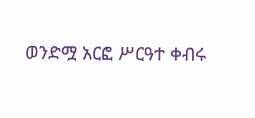ወንድሟ አርፎ ሥርዓተ ቀብሩ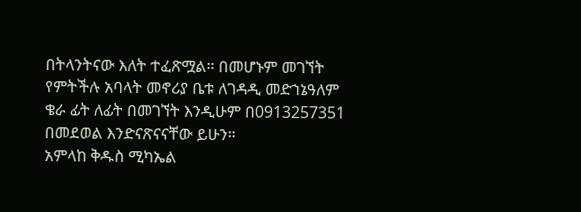በትላንትናው እለት ተፈጽሟል። በመሆኑም መገኘት የምትችሉ አባላት መኖሪያ ቤቱ ለገዳዲ መድኀኔዓለም ቄራ ፊት ለፊት በመገኘት እንዲሁም በ0913257351 በመደወል እንድናጽናናቸው ይሁን።
አምላከ ቅዱስ ሚካኤል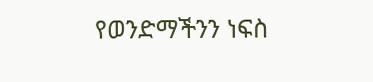የወንድማችንን ነፍስ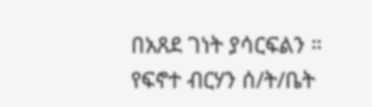በአጸደ ገነት ያሳርፍልን ።
የፍኖተ ብርሃን ሰ/ት/ቤት